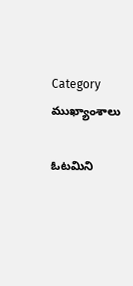Category ముఖ్యాంశాలు

ఓటమిని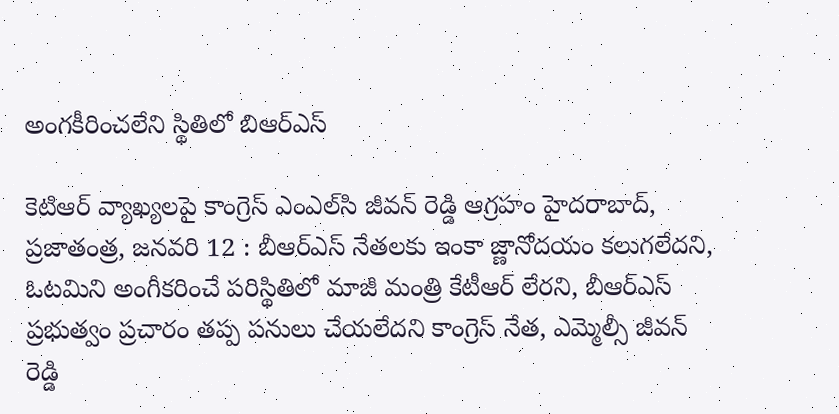అంగకీరించలేని స్థితిలో బిఆర్‌ఎస్‌

కెటిఆర్‌ వ్యాఖ్యలపై కాంగ్రెస్‌ ఎంఎల్‌సి జీవన్‌ రెడ్డి ఆగ్రహం హైదరాబాద్‌, ప్రజాతంత్ర, జనవరి 12 : బీఆర్‌ఎస్‌ నేతలకు ఇంకా జ్ణానోదయం కలుగలేదని, ఓటమిని అంగీకరించే పరిస్థితిలో మాజీ మంత్రి కేటీఆర్‌ లేరని, బీఆర్‌ఎస్‌ ప్రభుత్వం ప్రచారం తప్ప పనులు చేయలేదని కాంగ్రెస్‌ నేత, ఎమ్మెల్సీ జీవన్‌ రెడ్డి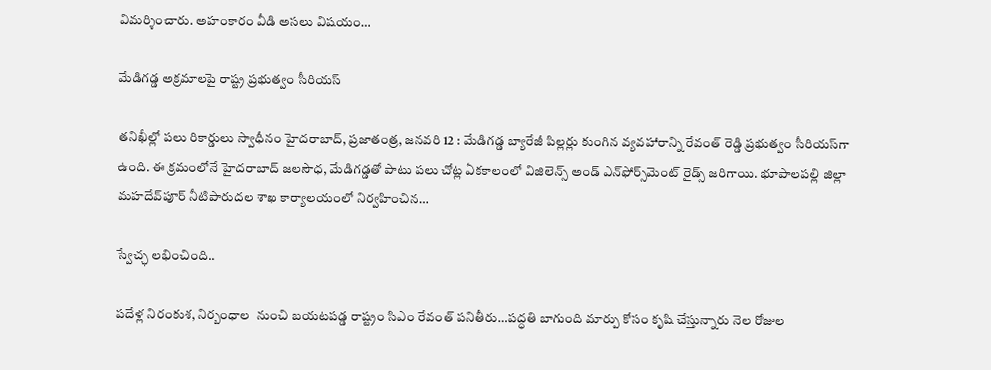విమర్శించారు. అహంకారం వీడి అసలు విషయం…

మేడిగడ్డ అక్రమాలపై రాష్ట్ర ప్రభుత్వం సీరియస్‌

తనిఖీల్లో పలు రికార్డులు స్వాధీనం హైదరాబాద్‌, ప్రజాతంత్ర, జనవరి 12 : మేడిగడ్డ బ్యారేజీ పిల్లర్లు కుంగిన వ్యవహారాన్ని రేవంత్‌ రెడ్డి ప్రభుత్వం సీరియస్‌గా ఉంది. ఈ క్రమంలోనే హైదరాబాద్‌ జలసౌధ, మేడిగడ్డతో పాటు పలు చోట్ల ఏకకాలంలో విజిలెన్స్‌ అండ్‌ ఎన్‌ఫోర్స్‌మెంట్‌ రైడ్స్‌ జరిగాయి. భూపాలపల్లి జిల్లా మహదేవ్‌పూర్‌ నీటిపారుదల శాఖ కార్యాలయంలో నిర్వహించిన…

స్వేచ్ఛ లభించింది..

పదేళ్ల నిరంకుశ, నిర్బంధాల  నుంచి బయటపడ్డ రాష్ట్రం సిఎం రేవంత్‌ పనితీరు…పద్ధతి బాగుంది మార్పు కోసం కృషి చేస్తున్నారు నెల రోజుల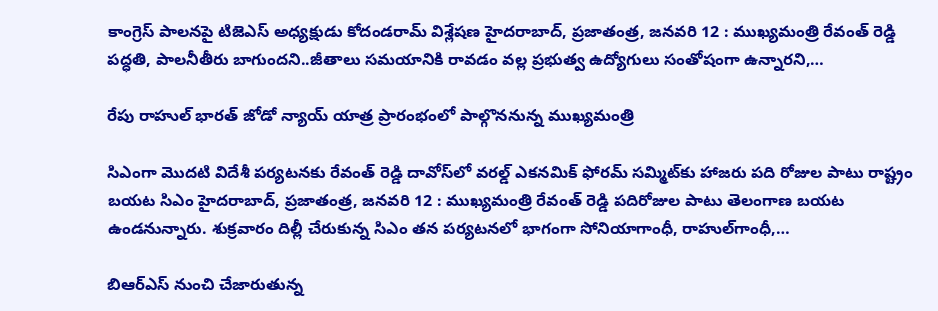కాంగ్రెస్‌ పాలనపై టిజెఎస్‌ అధ్యక్షుడు కోదండరామ్‌ విశ్లేషణ హైదరాబాద్‌, ప్రజాతంత్ర, జనవరి 12 : ముఖ్యమంత్రి రేవంత్‌ రెడ్డి పద్ధతి, పాలనీతీరు బాగుందని..జీతాలు సమయానికి రావడం వల్ల ప్రభుత్వ ఉద్యోగులు సంతోషంగా ఉన్నారని,…

రేపు రాహుల్‌ భారత్‌ జోడో న్యాయ్‌ యాత్ర ప్రారంభంలో పాల్గొననున్న ముఖ్యమంత్రి

సిఎంగా మొదటి విదేశీ పర్యటనకు రేవంత్‌ రెడ్డి దావోస్‌లో వరల్డ్‌ ఎకనమిక్‌ ఫోరమ్‌ సమ్మిట్‌కు హాజరు పది రోజుల పాటు రాష్ట్రం బయట సిఎం హైదరాబాద్‌, ప్రజాతంత్ర, జనవరి 12 : ముఖ్యమంత్రి రేవంత్‌ రెడ్డి పదిరోజుల పాటు తెలంగాణ బయట ఉండనున్నారు. శుక్రవారం దిల్లీ చేరుకున్న సిఎం తన పర్యటనలో భాగంగా సోనియాగాంధీ, రాహుల్‌గాంధీ,…

బిఆర్‌ఎస్‌ నుంచి చేజారుతున్న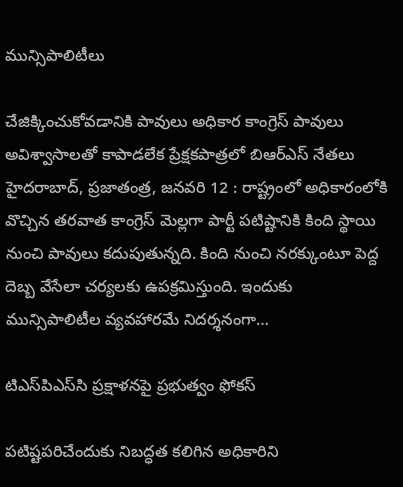మున్సిపాలిటీలు

చేజిక్కించుకోవడానికి పావులు అధికార కాంగ్రెస్‌ పావులు అవిశ్వాసాలతో కాపాడలేక ప్రేక్షకపాత్రలో బిఆర్‌ఎస్‌ నేతలు హైదరాబాద్‌, ప్రజాతంత్ర, జనవరి 12 : రాష్ట్రంలో అధికారంలోకి వొచ్చిన తరవాత కాంగ్రెస్‌ మెల్లగా పార్టీ పటిష్టానికి కింది స్థాయి నుంచి పావులు కదుపుతున్నది. కింది నుంచి నరక్కుంటూ పెద్ద దెబ్బ వేసేలా చర్యలకు ఉపక్రమిస్తుంది. ఇందుకు మున్సిపాలిటీల వ్యవహారమే నిదర్శనంగా…

టిఎస్‌పిఎస్‌సి ప్రక్షాళనపై ప్రభుత్వం ఫోకస్‌

పటిష్టపరిచేందుకు నిబద్ధత కలిగిన అధికారిని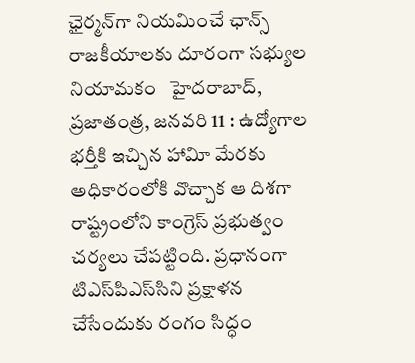ఛైర్మన్‌గా నియమించే ఛాన్స్‌ రాజకీయాలకు దూరంగా సభ్యుల నియామకం   హైదరాబాద్‌, ప్రజాతంత్ర, జనవరి 11 : ఉద్యోగాల భర్తీకి ఇచ్చిన హావిూ మేరకు అధికారంలోకి వొచ్చాక ఆ దిశగా రాష్ట్రంలోని కాంగ్రెస్‌ ప్రభుత్వం చర్యలు చేపట్టింది. ప్రధానంగా టిఎస్‌పిఎస్‌సిని ప్రక్షాళన చేసేందుకు రంగం సిద్ధం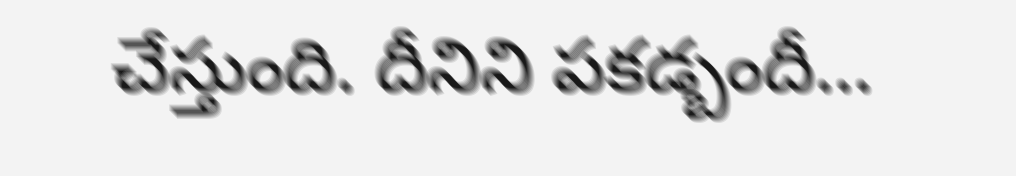చేస్తుంది. దీనిని పకడ్బందీ…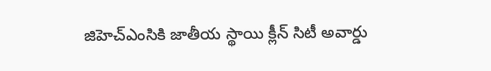జిహెచ్‌ఎంసికి జాతీయ స్థాయి క్లీన్‌ సిటీ అవార్డు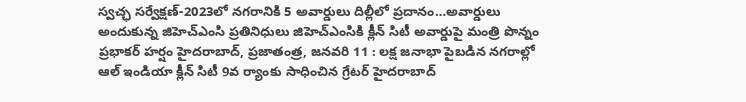స్వచ్ఛ సర్వేక్షణ్‌-2023లో నగరానికి 5 అవార్డులు దిల్లీలో ప్రదానం…అవార్డులు అందుకున్న జిహెచ్‌ఎంసి ప్రతినిధులు జిహెచ్‌ఎంసికి క్లీన్‌ సిటీ అవార్డుపై మంత్రి పొన్నం ప్రభాకర్‌ హర్షం హైదరాబాద్‌, ప్రజాతంత్ర, జనవరి 11 : లక్ష జనాభా పైబడిన నగరాల్లో ఆల్‌ ఇండియా క్లీన్‌ సిటీ 9వ ర్యాంకు సాధించిన గ్రేటర్‌ హైదరాబాద్‌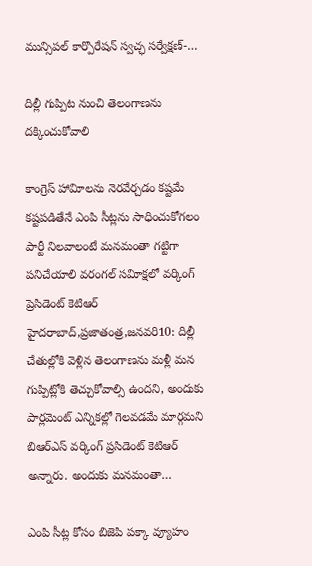మున్సిపల్‌ కార్పొరేషన్‌ స్వచ్ఛ సర్వేక్షణ్‌-…

దిల్లీ గుప్పిట నుంచి తెలంగాణను దక్కించుకోవాలి

కాంగ్రెస్‌ హావిూలను నెరవేర్చడం కష్టమే కష్టపడితేనే ఎంపి సీట్లను సాధించుకోగలం పార్టీ నిలవాలంటే మనమంతా గట్టిగా పనిచేయాలి వరంగల్‌ సవిూక్షలో వర్కింగ్‌ ప్రెసిడెంట్‌ కెటిఆర్‌ హైదరాబాద్‌,ప్రజాతంత్ర,జనవరి10: దిల్లీ  చేతుల్లోకి వెళ్లిన తెలంగాణను మళ్లీ మన గుప్పిట్లోకి తెచ్చుకోవాల్సి ఉందని, అందుకు పార్లమెంట్‌ ఎన్నికల్లో గెలవడమే మార్గమని బిఆర్‌ఎస్‌ వర్కింగ్‌ ప్రసిడెంట్‌ కెటిఆర్‌ అన్నారు. అందుకు మనమంతా…

ఎంపి సీట్ల కోసం బిజెపి పక్కా వ్యూహం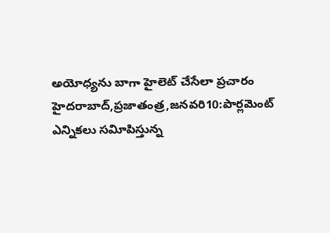అయోధ్యను బాగా హైలెట్‌ చేసేలా ప్రచారం హైదరాబాద్‌,ప్రజాతంత్ర,జనవరి10:పార్లమెంట్‌ ఎన్నికలు సవిూపిస్తున్న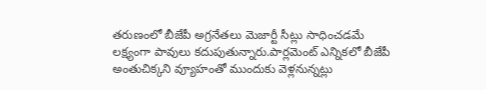తరుణంలో బీజేపీ అగ్రనేతలు మెజార్టీ సీట్లు సాధించడమే లక్ష్యంగా పావులు కదుపుతున్నారు.పార్లమెంట్‌ ఎన్నికలో బీజేపీ అంతుచిక్కని వ్యూహంతో ముందుకు వెళ్లనున్నట్లు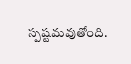స్పష్టమవుతోంది.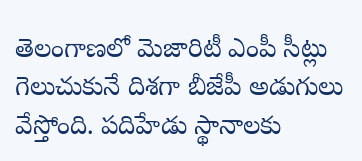తెలంగాణలో మెజారిటీ ఎంపీ సీట్లు గెలుచుకునే దిశగా బీజేపీ అడుగులు వేస్తోంది. పదిహేడు స్థానాలకు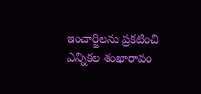ఇంచార్జిలను ప్రకటించి ఎన్నికల శంఖారావం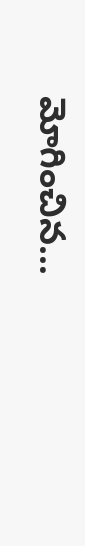మోగించిన…